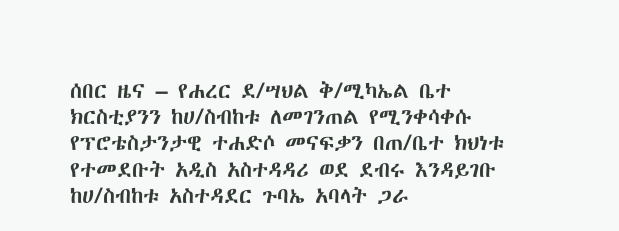ሰበር ዜና – የሐረር ደ/ሣህል ቅ/ሚካኤል ቤተ ክርስቲያንን ከሀ/ስብከቱ ለመገንጠል የሚንቀሳቀሱ የፕሮቴስታንታዊ ተሐድሶ መናፍቃን በጠ/ቤተ ክህነቱ የተመደቡት አዲስ አስተዳዳሪ ወደ ደብሩ እንዳይገቡ ከሀ/ስብከቱ አስተዳደር ጉባኤ አባላት ጋራ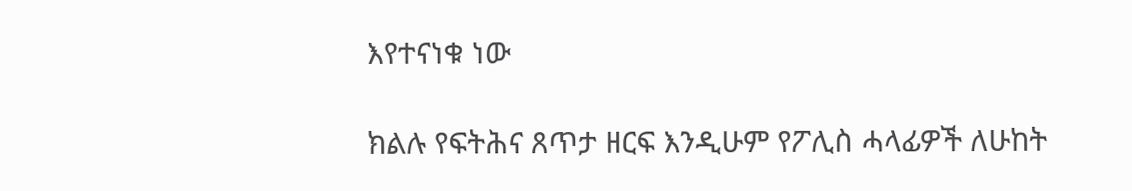እየተናነቁ ነው

ክልሉ የፍትሕና ጸጥታ ዘርፍ እንዲሁም የፖሊስ ሓላፊዎች ለሁከት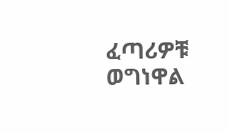ፈጣሪዎቹ ወግነዋል